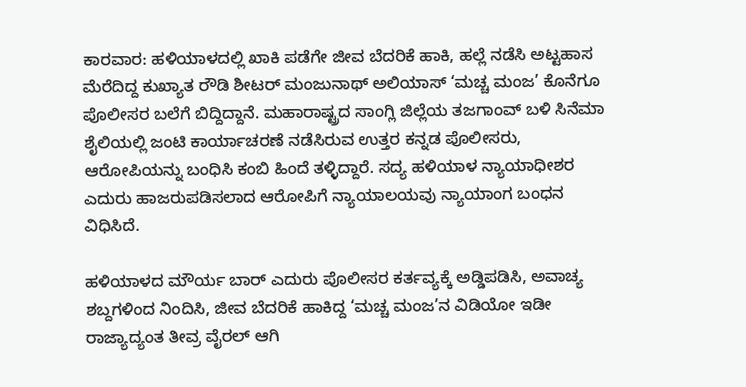ಕಾರವಾರ: ಹಳಿಯಾಳದಲ್ಲಿ ಖಾಕಿ ಪಡೆಗೇ ಜೀವ ಬೆದರಿಕೆ ಹಾಕಿ, ಹಲ್ಲೆ ನಡೆಸಿ ಅಟ್ಟಹಾಸ ಮೆರೆದಿದ್ದ ಕುಖ್ಯಾತ ರೌಡಿ ಶೀಟರ್ ಮಂಜುನಾಥ್ ಅಲಿಯಾಸ್ ‘ಮಚ್ಚ ಮಂಜ’ ಕೊನೆಗೂ ಪೊಲೀಸರ ಬಲೆಗೆ ಬಿದ್ದಿದ್ದಾನೆ. ಮಹಾರಾಷ್ಟ್ರದ ಸಾಂಗ್ಲಿ ಜಿಲ್ಲೆಯ ತಜಗಾಂವ್ ಬಳಿ ಸಿನೆಮಾ ಶೈಲಿಯಲ್ಲಿ ಜಂಟಿ ಕಾರ್ಯಾಚರಣೆ ನಡೆಸಿರುವ ಉತ್ತರ ಕನ್ನಡ ಪೊಲೀಸರು, ಆರೋಪಿಯನ್ನು ಬಂಧಿಸಿ ಕಂಬಿ ಹಿಂದೆ ತಳ್ಳಿದ್ದಾರೆ. ಸದ್ಯ ಹಳಿಯಾಳ ನ್ಯಾಯಾಧೀಶರ ಎದುರು ಹಾಜರುಪಡಿಸಲಾದ ಆರೋಪಿಗೆ ನ್ಯಾಯಾಲಯವು ನ್ಯಾಯಾಂಗ ಬಂಧನ ವಿಧಿಸಿದೆ.

ಹಳಿಯಾಳದ ಮೌರ್ಯ ಬಾರ್ ಎದುರು ಪೊಲೀಸರ ಕರ್ತವ್ಯಕ್ಕೆ ಅಡ್ಡಿಪಡಿಸಿ, ಅವಾಚ್ಯ ಶಬ್ದಗಳಿಂದ ನಿಂದಿಸಿ, ಜೀವ ಬೆದರಿಕೆ ಹಾಕಿದ್ದ ‘ಮಚ್ಚ ಮಂಜ’ನ ವಿಡಿಯೋ ಇಡೀ ರಾಜ್ಯಾದ್ಯಂತ ತೀವ್ರ ವೈರಲ್ ಆಗಿ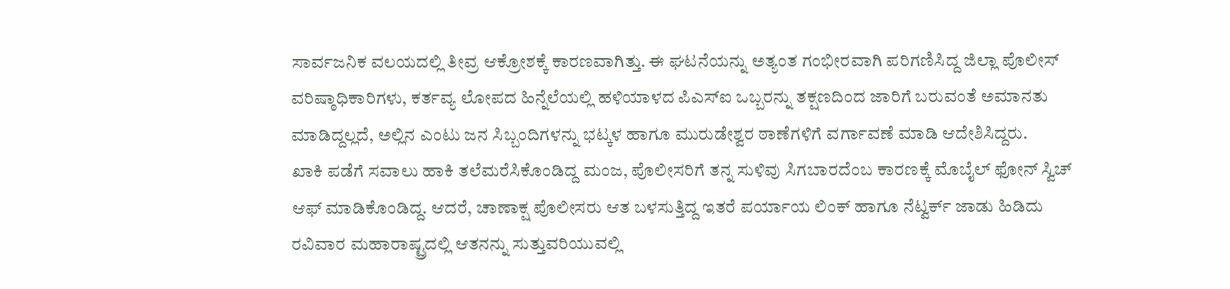ಸಾರ್ವಜನಿಕ ವಲಯದಲ್ಲಿ ತೀವ್ರ ಆಕ್ರೋಶಕ್ಕೆ ಕಾರಣವಾಗಿತ್ತು. ಈ ಘಟನೆಯನ್ನು ಅತ್ಯಂತ ಗಂಭೀರವಾಗಿ ಪರಿಗಣಿಸಿದ್ದ ಜಿಲ್ಲಾ ಪೊಲೀಸ್ ವರಿಷ್ಠಾಧಿಕಾರಿಗಳು, ಕರ್ತವ್ಯ ಲೋಪದ ಹಿನ್ನೆಲೆಯಲ್ಲಿ ಹಳಿಯಾಳದ ಪಿಎಸ್ಐ ಒಬ್ಬರನ್ನು ತಕ್ಷಣದಿಂದ ಜಾರಿಗೆ ಬರುವಂತೆ ಅಮಾನತು ಮಾಡಿದ್ದಲ್ಲದೆ, ಅಲ್ಲಿನ ಎಂಟು ಜನ ಸಿಬ್ಬಂದಿಗಳನ್ನು ಭಟ್ಕಳ ಹಾಗೂ ಮುರುಡೇಶ್ವರ ಠಾಣೆಗಳಿಗೆ ವರ್ಗಾವಣೆ ಮಾಡಿ ಆದೇಶಿಸಿದ್ದರು.
ಖಾಕಿ ಪಡೆಗೆ ಸವಾಲು ಹಾಕಿ ತಲೆಮರೆಸಿಕೊಂಡಿದ್ದ ಮಂಜ, ಪೊಲೀಸರಿಗೆ ತನ್ನ ಸುಳಿವು ಸಿಗಬಾರದೆಂಬ ಕಾರಣಕ್ಕೆ ಮೊಬೈಲ್ ಫೋನ್ ಸ್ವಿಚ್ ಆಫ್ ಮಾಡಿಕೊಂಡಿದ್ದ. ಆದರೆ, ಚಾಣಾಕ್ಷ ಪೊಲೀಸರು ಆತ ಬಳಸುತ್ತಿದ್ದ ಇತರೆ ಪರ್ಯಾಯ ಲಿಂಕ್ ಹಾಗೂ ನೆಟ್ವರ್ಕ್ ಜಾಡು ಹಿಡಿದು ರವಿವಾರ ಮಹಾರಾಷ್ಟ್ರದಲ್ಲಿ ಆತನನ್ನು ಸುತ್ತುವರಿಯುವಲ್ಲಿ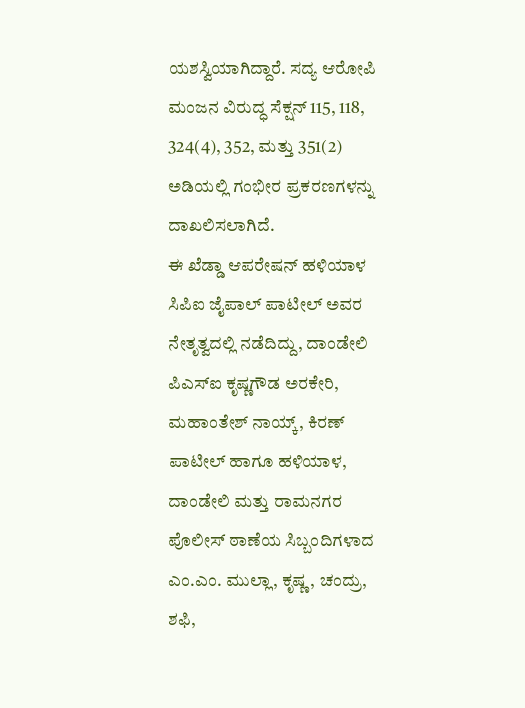ಯಶಸ್ವಿಯಾಗಿದ್ದಾರೆ. ಸದ್ಯ ಆರೋಪಿ ಮಂಜನ ವಿರುದ್ಧ ಸೆಕ್ಷನ್ 115, 118, 324(4), 352, ಮತ್ತು 351(2) ಅಡಿಯಲ್ಲಿ ಗಂಭೀರ ಪ್ರಕರಣಗಳನ್ನು ದಾಖಲಿಸಲಾಗಿದೆ.
ಈ ಖೆಡ್ಡಾ ಆಪರೇಷನ್ ಹಳಿಯಾಳ ಸಿಪಿಐ ಜೈಪಾಲ್ ಪಾಟೀಲ್ ಅವರ ನೇತೃತ್ವದಲ್ಲಿ ನಡೆದಿದ್ದು, ದಾಂಡೇಲಿ ಪಿಎಸ್ಐ ಕೃಷ್ಣಗೌಡ ಅರಕೇರಿ, ಮಹಾಂತೇಶ್ ನಾಯ್ಕ್, ಕಿರಣ್ ಪಾಟೀಲ್ ಹಾಗೂ ಹಳಿಯಾಳ, ದಾಂಡೇಲಿ ಮತ್ತು ರಾಮನಗರ ಪೊಲೀಸ್ ಠಾಣೆಯ ಸಿಬ್ಬಂದಿಗಳಾದ ಎಂ.ಎಂ. ಮುಲ್ಲಾ, ಕೃಷ್ಣ, ಚಂದ್ರು, ಶಫಿ,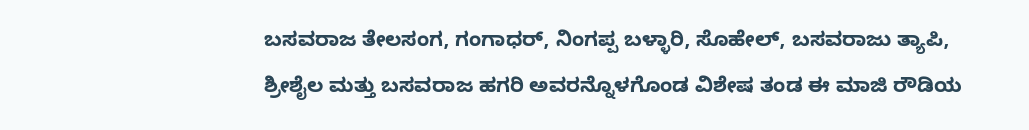ಬಸವರಾಜ ತೇಲಸಂಗ, ಗಂಗಾಧರ್, ನಿಂಗಪ್ಪ ಬಳ್ಳಾರಿ, ಸೊಹೇಲ್, ಬಸವರಾಜು ತ್ಯಾಪಿ, ಶ್ರೀಶೈಲ ಮತ್ತು ಬಸವರಾಜ ಹಗರಿ ಅವರನ್ನೊಳಗೊಂಡ ವಿಶೇಷ ತಂಡ ಈ ಮಾಜಿ ರೌಡಿಯ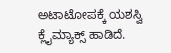ಅಟಾಟೋಪಕ್ಕೆ ಯಶಸ್ವಿ ಕ್ಲೈಮ್ಯಾಕ್ಸ್ ಹಾಡಿದೆ.